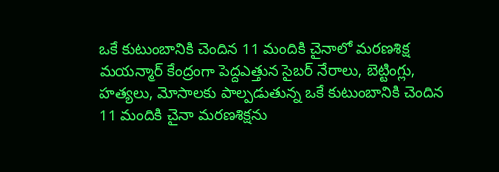ఒకే కుటుంబానికి చెందిన 11 మందికి చైనాలో మరణశిక్ష
మయన్మార్ కేంద్రంగా పెద్దఎత్తున సైబర్ నేరాలు, బెట్టింగ్లు, హత్యలు, మోసాలకు పాల్పడుతున్న ఒకే కుటుంబానికి చెందిన 11 మందికి చైనా మరణశిక్షను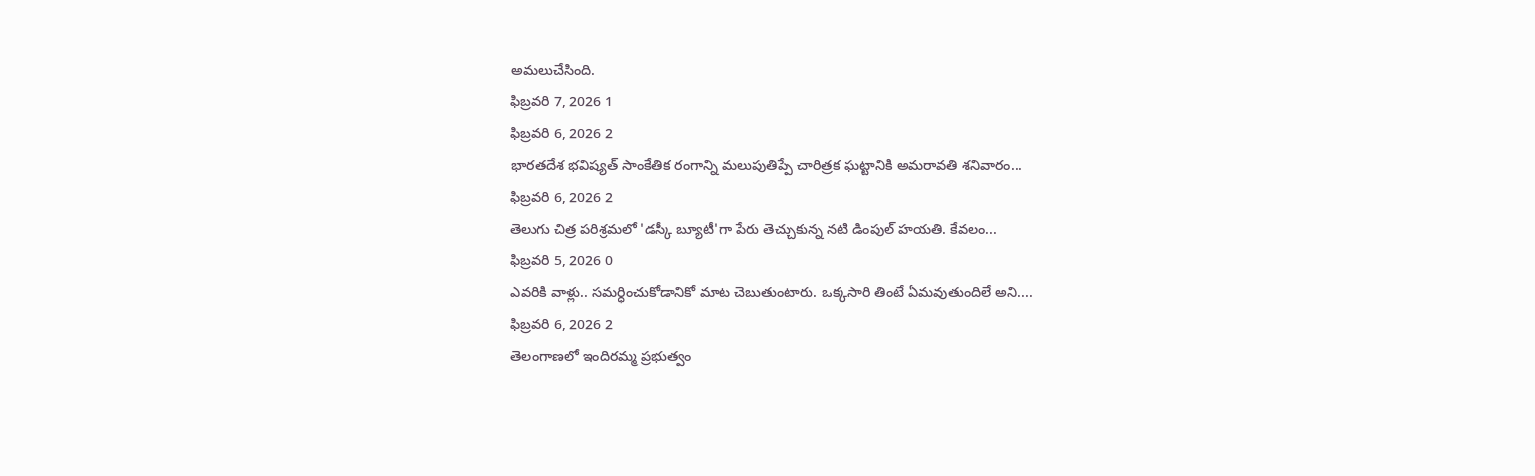అమలుచేసింది.
ఫిబ్రవరి 7, 2026 1
ఫిబ్రవరి 6, 2026 2
భారతదేశ భవిష్యత్ సాంకేతిక రంగాన్ని మలుపుతిప్పే చారిత్రక ఘట్టానికి అమరావతి శనివారం...
ఫిబ్రవరి 6, 2026 2
తెలుగు చిత్ర పరిశ్రమలో 'డస్కీ బ్యూటీ'గా పేరు తెచ్చుకున్న నటి డింపుల్ హయతి. కేవలం...
ఫిబ్రవరి 5, 2026 0
ఎవరికి వాళ్లు.. సమర్ధించుకోడానికో మాట చెబుతుంటారు. ఒక్కసారి తింటే ఏమవుతుందిలే అని....
ఫిబ్రవరి 6, 2026 2
తెలంగాణలో ఇందిరమ్మ ప్రభుత్వం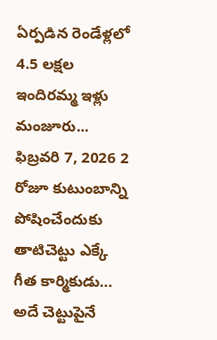ఏర్పడిన రెండేళ్లలో 4.5 లక్షల ఇందిరమ్మ ఇళ్లు మంజూరు...
ఫిబ్రవరి 7, 2026 2
రోజూ కుటుంబాన్ని పోషించేందుకు తాటిచెట్టు ఎక్కే గీత కార్మికుడు… అదే చెట్టుపైనే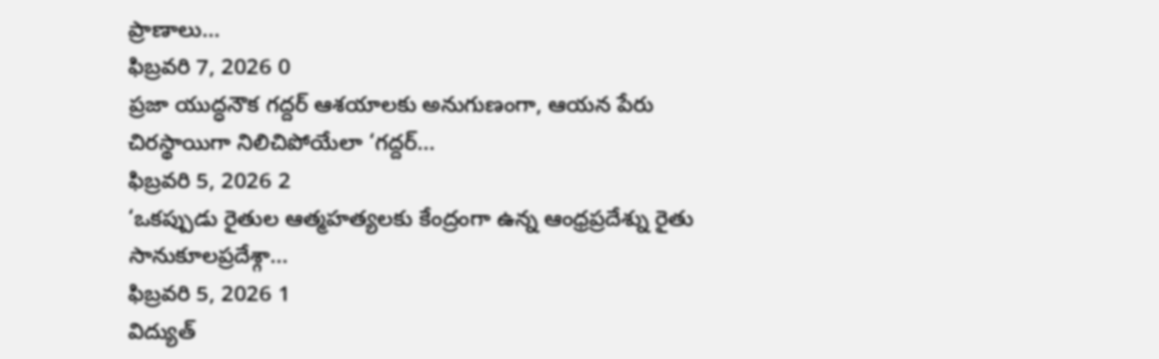ప్రాణాలు...
ఫిబ్రవరి 7, 2026 0
ప్రజా యుద్ధనౌక గద్దర్ ఆశయాలకు అనుగుణంగా, ఆయన పేరు చిరస్థాయిగా నిలిచిపోయేలా ‘గద్దర్...
ఫిబ్రవరి 5, 2026 2
‘ఒకప్పుడు రైతుల ఆత్మహత్యలకు కేంద్రంగా ఉన్న ఆంధ్రప్రదేశ్ను రైతు సానుకూలప్రదేశ్గా...
ఫిబ్రవరి 5, 2026 1
విద్యుత్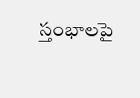స్తంభాలపై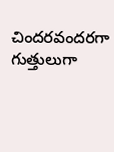చిందరవందరగా గుత్తులుగా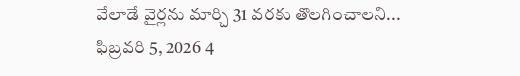వేలాడే వైర్లను మార్చి 31 వరకు తొలగించాలని...
ఫిబ్రవరి 5, 2026 4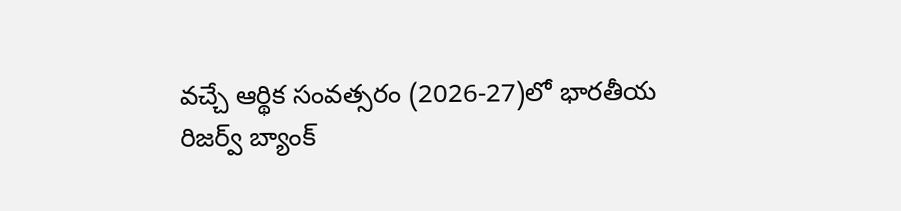వచ్చే ఆర్థిక సంవత్సరం (2026-27)లో భారతీయ రిజర్వ్ బ్యాంక్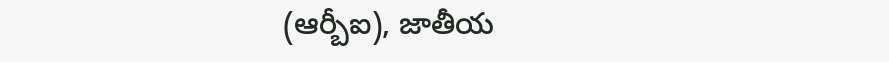(ఆర్బీఐ), జాతీయ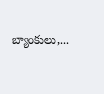బ్యాంకులు,...